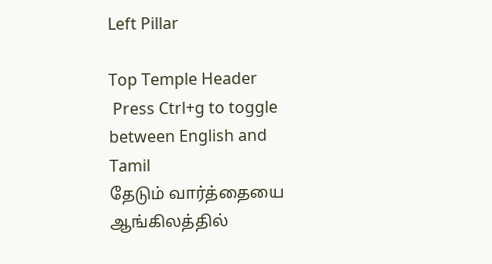Left Pillar

Top Temple Header
 Press Ctrl+g to toggle between English and Tamil
தேடும் வார்த்தையை ஆங்கிலத்தில்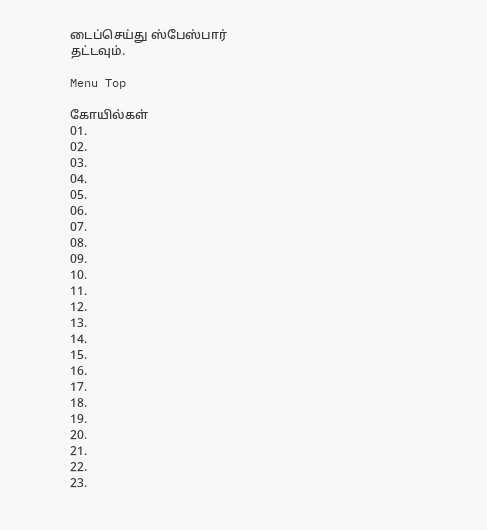டைப்செய்து ஸ்பேஸ்பார் தட்டவும்.

Menu Top

கோயில்கள்
01.
02.
03.
04.
05.
06.
07.
08.
09.
10.
11.
12.
13.
14.
15.
16.
17.
18.
19.
20.
21.
22.
23.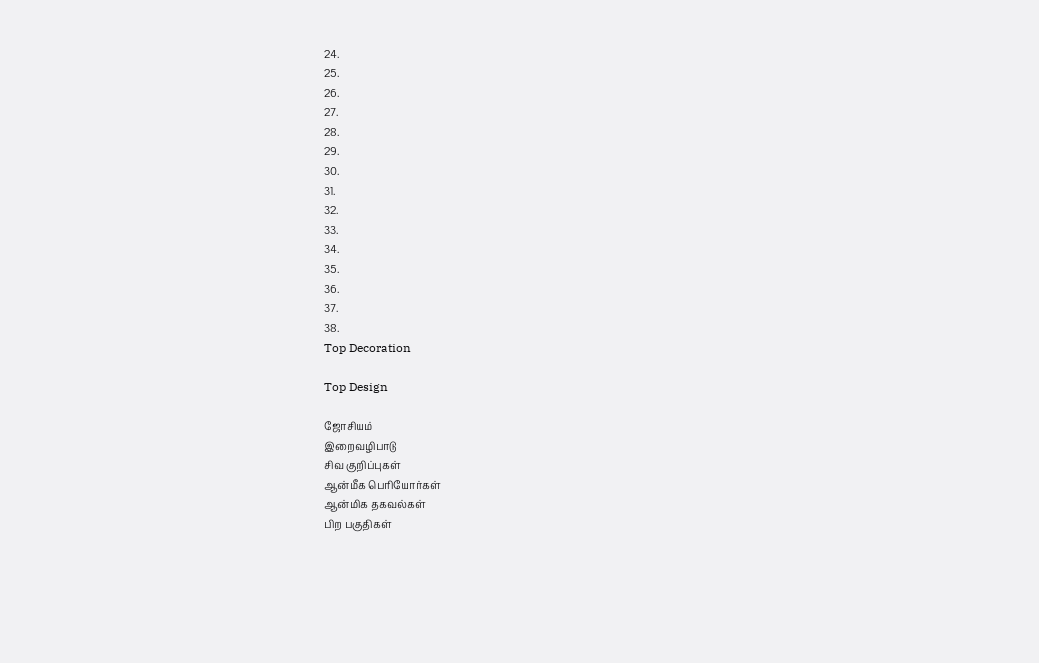24.
25.
26.
27.
28.
29.
30.
31.
32.
33.
34.
35.
36.
37.
38.
Top Decoration

Top Design

ஜோசியம்
இறைவழிபாடு
சிவ குறிப்புகள்
ஆன்மீக பெரியோர்கள்
ஆன்மிக தகவல்கள்
பிற பகுதிகள்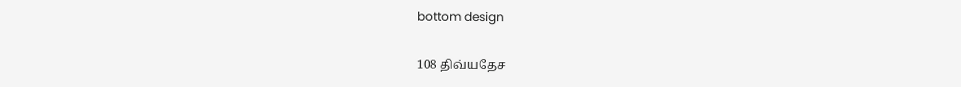bottom design


108 திவ்யதேச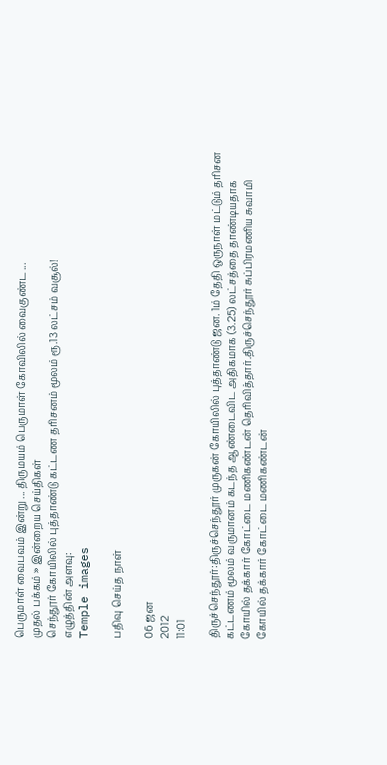பெருமாள் வைபவம் இன்று ... திருமயம் பெருமாள் கோவிலில் வைகுண்ட ...
முதல் பக்கம் » இன்றைய செய்திகள்
செந்தூர் கோயிலில் புத்தாண்டு கட்டண தரிசனம் மூலம் ரூ.13 லட்சம் வசூல்!
எழுத்தின் அளவு:
Temple images

பதிவு செய்த நாள்

06 ஜன
2012
11:01

திருச்செந்தூர்:திருச்செந்தூர் முருகன் கோயிலில் புத்தாண்டு ஜன. 1ம் தேதி ஒருநாள் மட்டும் தரிசன கட்டணம் மூலம் வருமானம் கடந்த ஆண்டைவிட அதிகமாக (3.25) லட்சத்தை தாண்டியதாக கோயில் தக்கார் கோட்டை மணிகண்டன் தெரிவித்தார்.திருச்செந்தூர் சுப்பிரமணிய சுவாமி கோயில் தக்கார் கோட்டை மணிகண்டன்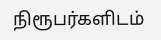நிரூபர்களிடம்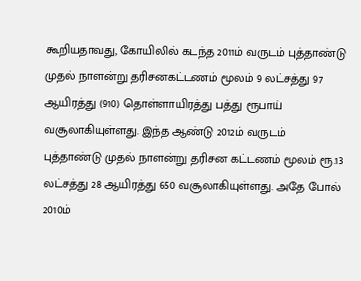கூறியதாவது, கோயிலில் கடந்த 2011ம் வருடம் புத்தாண்டு முதல் நாளன்று தரிசனகட்டணம் மூலம் 9 லட்சத்து 97 ஆயிரத்து (910) தொள்ளாயிரத்து பத்து ரூபாய் வசூலாகியுள்ளது. இந்த ஆண்டு 2012ம் வருடம் புத்தாண்டு முதல் நாளன்று தரிசன கட்டணம் மூலம் ரூ.13 லட்சத்து 28 ஆயிரத்து 650 வசூலாகியுள்ளது. அதே போல் 2010ம்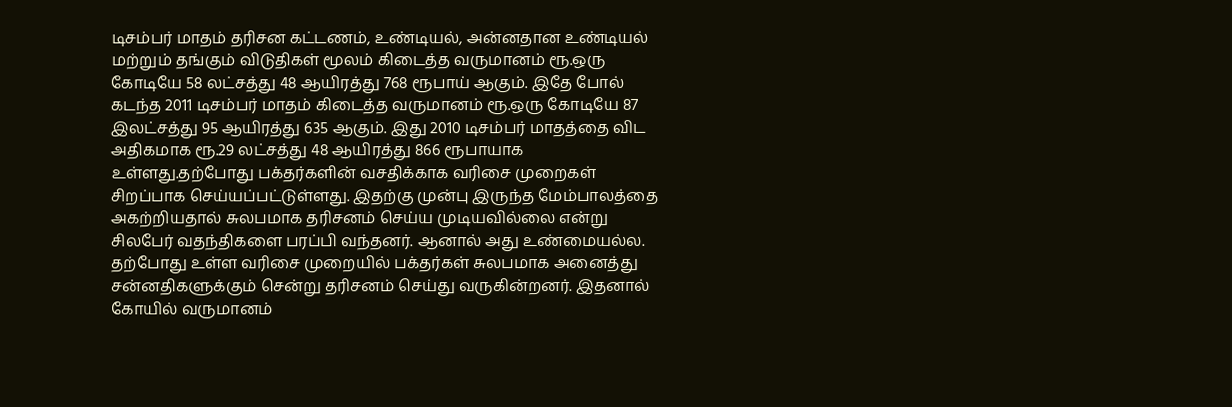டிசம்பர் மாதம் தரிசன கட்டணம், உண்டியல், அன்னதான உண்டியல் மற்றும் தங்கும் விடுதிகள் மூலம் கிடைத்த வருமானம் ரூ.ஒரு கோடியே 58 லட்சத்து 48 ஆயிரத்து 768 ரூபாய் ஆகும். இதே போல் கடந்த 2011 டிசம்பர் மாதம் கிடைத்த வருமானம் ரூ.ஒரு கோடியே 87 இலட்சத்து 95 ஆயிரத்து 635 ஆகும். இது 2010 டிசம்பர் மாதத்தை விட அதிகமாக ரூ.29 லட்சத்து 48 ஆயிரத்து 866 ரூபாயாக உள்ளது.தற்போது பக்தர்களின் வசதிக்காக வரிசை முறைகள் சிறப்பாக செய்யப்பட்டுள்ளது. இதற்கு முன்பு இருந்த மேம்பாலத்தை அகற்றியதால் சுலபமாக தரிசனம் செய்ய முடியவில்லை என்று சிலபேர் வதந்திகளை பரப்பி வந்தனர். ஆனால் அது உண்மையல்ல. தற்போது உள்ள வரிசை முறையில் பக்தர்கள் சுலபமாக அனைத்து சன்னதிகளுக்கும் சென்று தரிசனம் செய்து வருகின்றனர். இதனால் கோயில் வருமானம்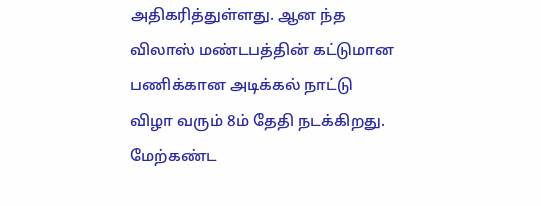அதிகரித்துள்ளது. ஆன ந்த விலாஸ் மண்டபத்தின் கட்டுமான பணிக்கான அடிக்கல் நாட்டு விழா வரும் 8ம் தேதி நடக்கிறது. மேற்கண்ட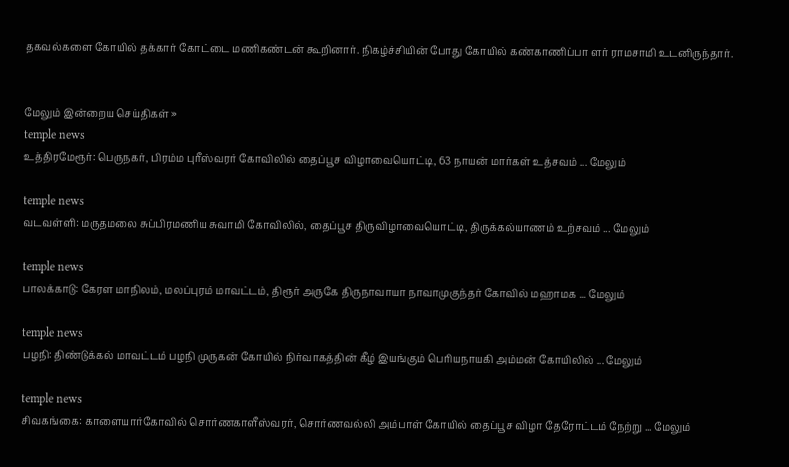தகவல்களை கோயில் தக்கார் கோட்டை மணிகண்டன் கூறினார். நிகழ்ச்சியின் போது கோயில் கண்காணிப்பா ளர் ராமசாமி உடனிருந்தார்.


மேலும் இன்றைய செய்திகள் »
temple news
உத்திரமேரூர்: பெருநகர், பிரம்ம புரீஸ்வரர் கோவிலில் தைப்பூச விழாவையொட்டி, 63 நாயன் மார்கள் உத்சவம் ... மேலும்

temple news
வடவள்ளி: மருதமலை சுப்பிரமணிய சுவாமி கோவிலில், தைப்பூச திருவிழாவையொட்டி, திருக்கல்யாணம் உற்சவம் ... மேலும்

temple news
பாலக்காடு: கேரள மாநிலம், மலப்புரம் மாவட்டம், திரூர் அருகே திருநாவாயா நாவாமுகுந்தர் கோவில் மஹாமக ... மேலும்

temple news
பழநி: திண்டுக்கல் மாவட்டம் பழநி முருகன் கோயில் நிர்வாகத்தின் கீழ் இயங்கும் பெரியநாயகி அம்மன் கோயிலில் ... மேலும்

temple news
சிவகங்கை: காளையார்கோவில் சொர்ணகாளீஸ்வரர், சொர்ணவல்லி அம்பாள் கோயில் தைப்பூச விழா தேரோட்டம் நேற்று ... மேலும்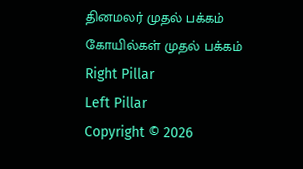தினமலர் முதல் பக்கம்   கோயில்கள் முதல் பக்கம்
Right Pillar
Left Pillar
Copyright © 2026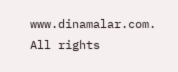www.dinamalar.com. All rights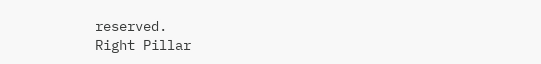reserved.
Right Pillar